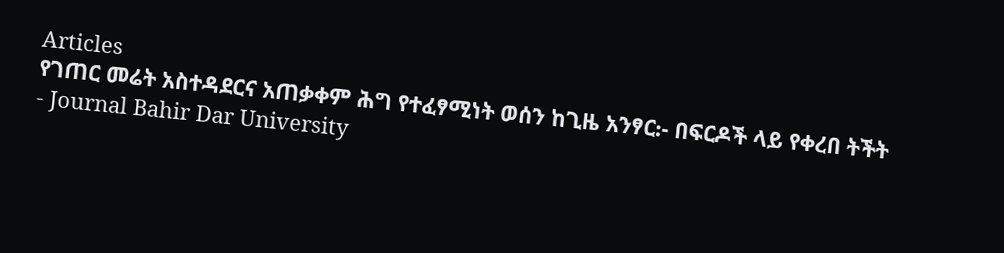Articles
የገጠር መሬት አስተዳደርና አጠቃቀም ሕግ የተፈፃሚነት ወሰን ከጊዜ አንፃር᎓- በፍርዶች ላይ የቀረበ ትችት
- Journal Bahir Dar University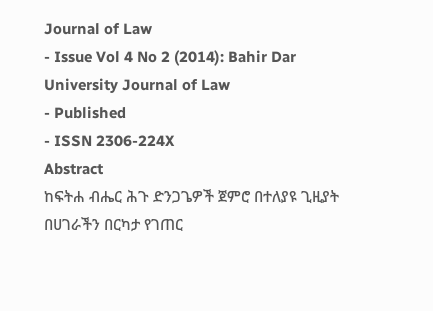Journal of Law
- Issue Vol 4 No 2 (2014): Bahir Dar University Journal of Law
- Published
- ISSN 2306-224X
Abstract
ከፍትሐ ብሔር ሕጉ ድንጋጌዎች ጀምሮ በተለያዩ ጊዚያት በሀገራችን በርካታ የገጠር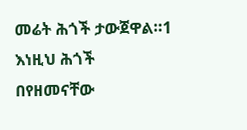መሬት ሕጎች ታውጀዋል።1 እነዚህ ሕጎች በየዘመናቸው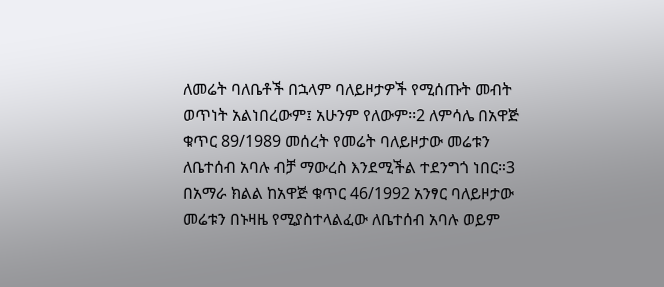ለመሬት ባለቤቶች በኋላም ባለይዞታዎች የሚሰጡት መብት ወጥነት አልነበረውም፤ አሁንም የለውም፡፡2 ለምሳሌ በአዋጅ ቁጥር 89/1989 መሰረት የመሬት ባለይዞታው መሬቱን ለቤተሰብ አባሉ ብቻ ማውረስ እንደሚችል ተደንግጎ ነበር።3 በአማራ ክልል ከአዋጅ ቁጥር 46/1992 አንፃር ባለይዞታው መሬቱን በኑዛዜ የሚያስተላልፈው ለቤተሰብ አባሉ ወይም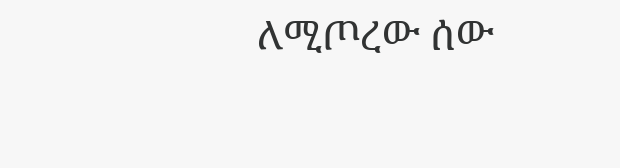ለሚጦረው ሰው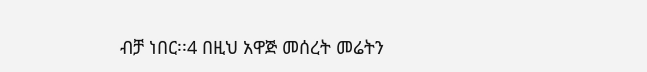ብቻ ነበር፡፡4 በዚህ አዋጅ መሰረት መሬትን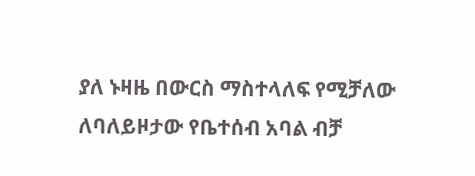ያለ ኑዛዜ በውርስ ማስተላለፍ የሚቻለው ለባለይዞታው የቤተሰብ አባል ብቻ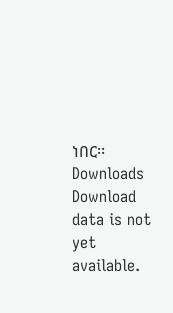ነበር፡፡
Downloads
Download data is not yet available.